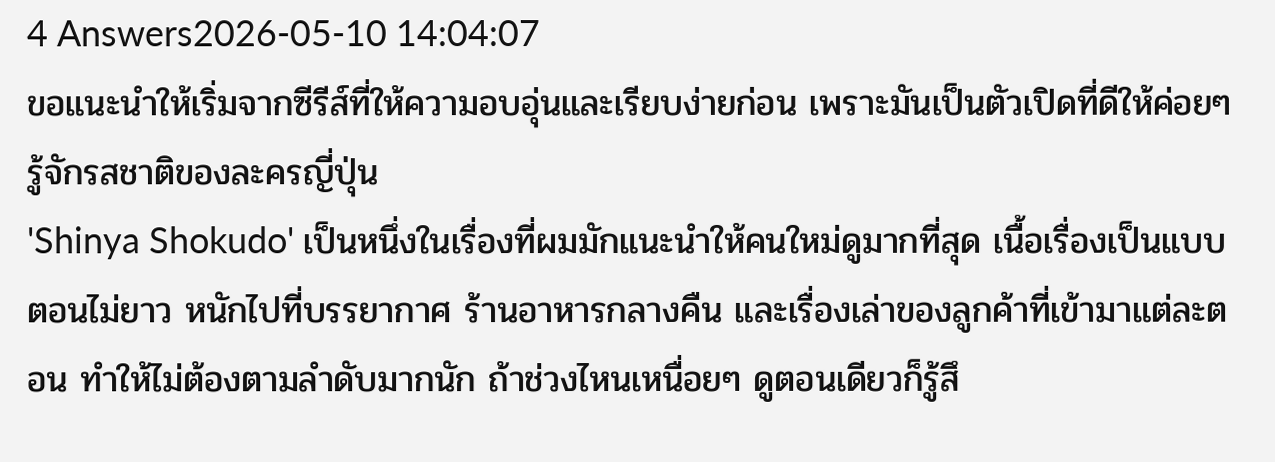4 Answers2026-05-10 14:04:07
ขอแนะนำให้เริ่มจากซีรีส์ที่ให้ความอบอุ่นและเรียบง่ายก่อน เพราะมันเป็นตัวเปิดที่ดีให้ค่อยๆ รู้จักรสชาติของละครญี่ปุ่น
'Shinya Shokudo' เป็นหนึ่งในเรื่องที่ผมมักแนะนำให้คนใหม่ดูมากที่สุด เนื้อเรื่องเป็นแบบตอนไม่ยาว หนักไปที่บรรยากาศ ร้านอาหารกลางคืน และเรื่องเล่าของลูกค้าที่เข้ามาแต่ละตอน ทำให้ไม่ต้องตามลำดับมากนัก ถ้าช่วงไหนเหนื่อยๆ ดูตอนเดียวก็รู้สึ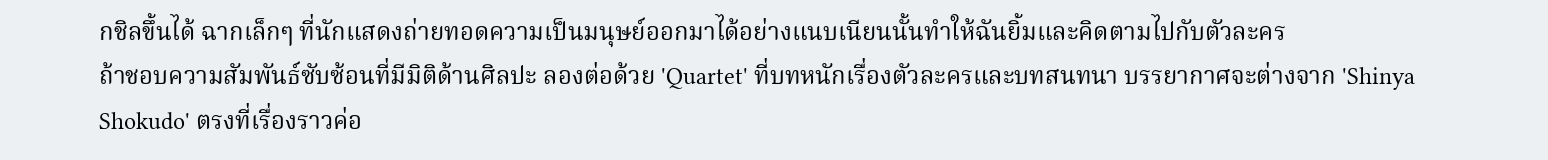กชิลขึ้นได้ ฉากเล็กๆ ที่นักแสดงถ่ายทอดความเป็นมนุษย์ออกมาได้อย่างแนบเนียนนั้นทำให้ฉันยิ้มและคิดตามไปกับตัวละคร
ถ้าชอบความสัมพันธ์ซับซ้อนที่มีมิติด้านศิลปะ ลองต่อด้วย 'Quartet' ที่บทหนักเรื่องตัวละครและบทสนทนา บรรยากาศจะต่างจาก 'Shinya Shokudo' ตรงที่เรื่องราวค่อ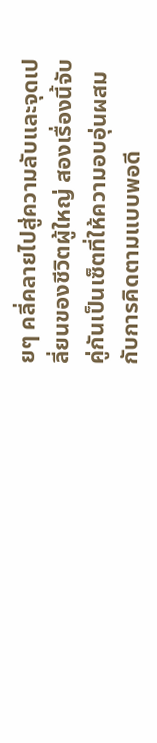ยๆ คลี่คลายไปสู่ความลับและจุดเปลี่ยนของชีวิตผู้ใหญ่ สองเรื่องนี้จับคู่กันเป็นเซ็ตที่ให้ความอบอุ่นผสมกับการคิดตามแบบพอดี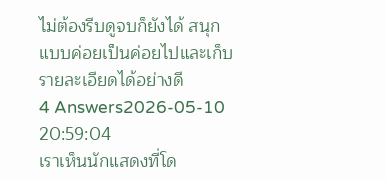ไม่ต้องรีบดูจบก็ยังได้ สนุกแบบค่อยเป็นค่อยไปและเก็บรายละเอียดได้อย่างดี
4 Answers2026-05-10 20:59:04
เราเห็นนักแสดงที่โด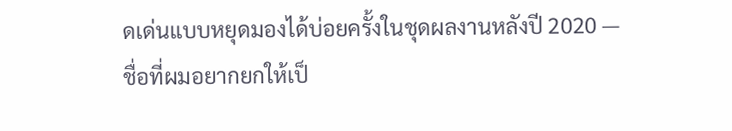ดเด่นแบบหยุดมองได้บ่อยครั้งในชุดผลงานหลังปี 2020 — ชื่อที่ผมอยากยกให้เป็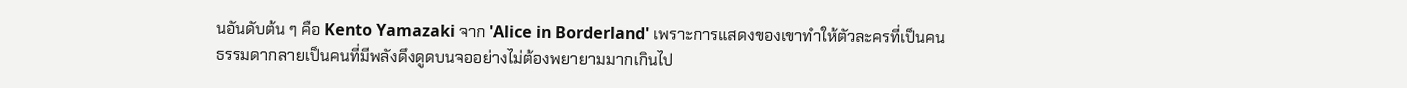นอันดับต้น ๆ คือ Kento Yamazaki จาก 'Alice in Borderland' เพราะการแสดงของเขาทำให้ตัวละครที่เป็นคนธรรมดากลายเป็นคนที่มีพลังดึงดูดบนจออย่างไม่ต้องพยายามมากเกินไป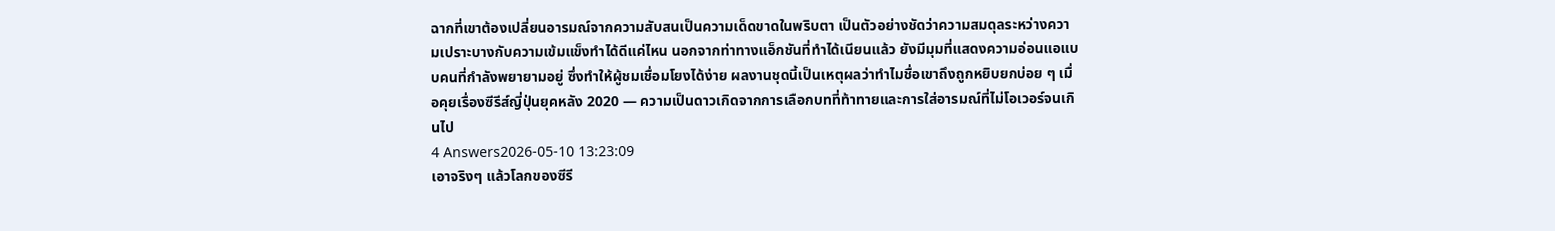ฉากที่เขาต้องเปลี่ยนอารมณ์จากความสับสนเป็นความเด็ดขาดในพริบตา เป็นตัวอย่างชัดว่าความสมดุลระหว่างความเปราะบางกับความเข้มแข็งทำได้ดีแค่ไหน นอกจากท่าทางแอ็กชันที่ทำได้เนียนแล้ว ยังมีมุมที่แสดงความอ่อนแอแบบคนที่กำลังพยายามอยู่ ซึ่งทำให้ผู้ชมเชื่อมโยงได้ง่าย ผลงานชุดนี้เป็นเหตุผลว่าทำไมชื่อเขาถึงถูกหยิบยกบ่อย ๆ เมื่อคุยเรื่องซีรีส์ญี่ปุ่นยุคหลัง 2020 — ความเป็นดาวเกิดจากการเลือกบทที่ท้าทายและการใส่อารมณ์ที่ไม่โอเวอร์จนเกินไป
4 Answers2026-05-10 13:23:09
เอาจริงๆ แล้วโลกของซีรี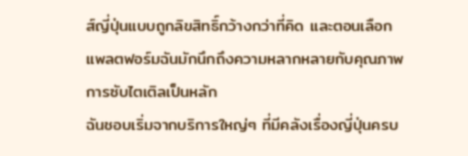ส์ญี่ปุ่นแบบถูกลิขสิทธิ์กว้างกว่าที่คิด และตอนเลือกแพลตฟอร์มฉันมักนึกถึงความหลากหลายกับคุณภาพการซับไตเติลเป็นหลัก
ฉันชอบเริ่มจากบริการใหญ่ๆ ที่มีคลังเรื่องญี่ปุ่นครบ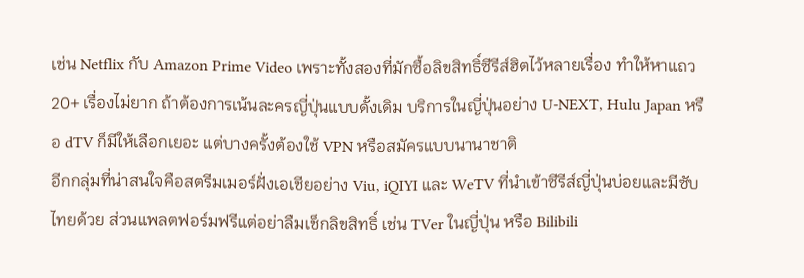เช่น Netflix กับ Amazon Prime Video เพราะทั้งสองที่มักซื้อลิขสิทธิ์ซีรีส์ฮิตไว้หลายเรื่อง ทำให้หาแถว 20+ เรื่องไม่ยาก ถ้าต้องการเน้นละครญี่ปุ่นแบบดั้งเดิม บริการในญี่ปุ่นอย่าง U-NEXT, Hulu Japan หรือ dTV ก็มีให้เลือกเยอะ แต่บางครั้งต้องใช้ VPN หรือสมัครแบบนานาชาติ
อีกกลุ่มที่น่าสนใจคือสตรีมเมอร์ฝั่งเอเชียอย่าง Viu, iQIYI และ WeTV ที่นำเข้าซีรีส์ญี่ปุ่นบ่อยและมีซับไทยด้วย ส่วนแพลตฟอร์มฟรีแต่อย่าลืมเช็กลิขสิทธิ์ เช่น TVer ในญี่ปุ่น หรือ Bilibili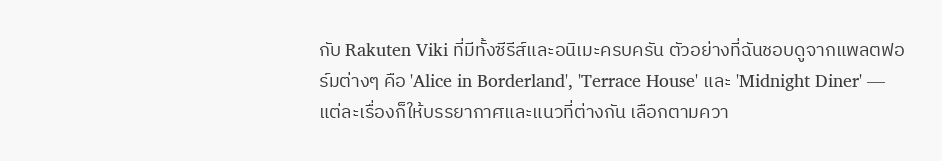กับ Rakuten Viki ที่มีทั้งซีรีส์และอนิเมะครบครัน ตัวอย่างที่ฉันชอบดูจากแพลตฟอร์มต่างๆ คือ 'Alice in Borderland', 'Terrace House' และ 'Midnight Diner' — แต่ละเรื่องก็ให้บรรยากาศและแนวที่ต่างกัน เลือกตามควา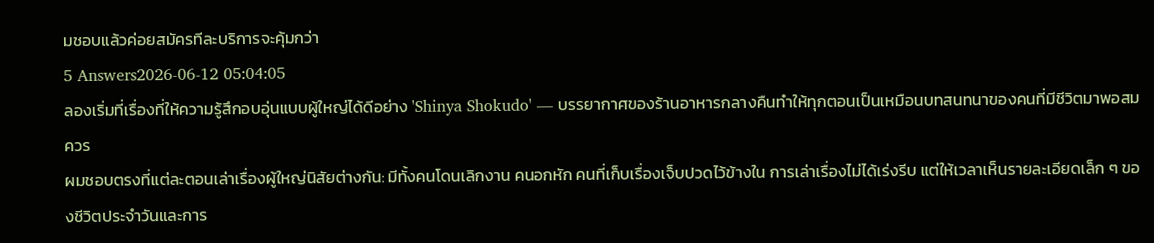มชอบแล้วค่อยสมัครทีละบริการจะคุ้มกว่า
5 Answers2026-06-12 05:04:05
ลองเริ่มที่เรื่องที่ให้ความรู้สึกอบอุ่นแบบผู้ใหญ่ได้ดีอย่าง 'Shinya Shokudo' — บรรยากาศของร้านอาหารกลางคืนทำให้ทุกตอนเป็นเหมือนบทสนทนาของคนที่มีชีวิตมาพอสมควร
ผมชอบตรงที่แต่ละตอนเล่าเรื่องผู้ใหญ่นิสัยต่างกัน: มีทั้งคนโดนเลิกงาน คนอกหัก คนที่เก็บเรื่องเจ็บปวดไว้ข้างใน การเล่าเรื่องไม่ได้เร่งรีบ แต่ให้เวลาเห็นรายละเอียดเล็ก ๆ ของชีวิตประจำวันและการ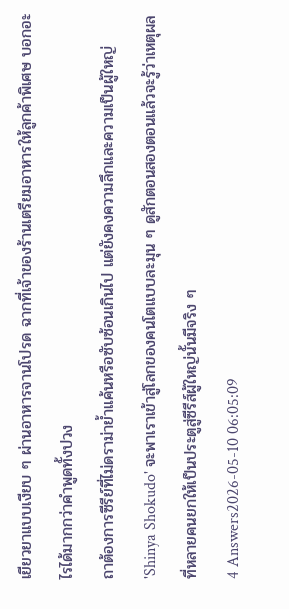เยียวยาแบบเงียบ ๆ ผ่านอาหารจานโปรด ฉากที่เจ้าของร้านเตรียมอาหารให้ลูกค้าพิเศษ บอกอะไรได้มากกว่าคำพูดทั้งปวง
ถาต้องการซีรีย์ที่ไม่ดราม่าย้ำแค้นหรือซับซ้อนเกินไป แต่ยังคงความลึกและความเป็นผู้ใหญ่ 'Shinya Shokudo' จะพาเราเข้าสู่โลกของคนโตแบบละมุน ๆ ดูสักตอนสองตอนแล้วจะรู้ว่าเหตุผลที่หลายคนยกให้เป็นประตูสู่ซีรีส์ผู้ใหญ่นั้นมีจริง ๆ
4 Answers2026-05-10 06:05:09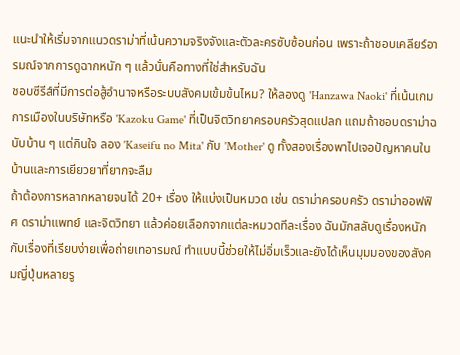แนะนำให้เริ่มจากแนวดราม่าที่เน้นความจริงจังและตัวละครซับซ้อนก่อน เพราะถ้าชอบเคลียร์อารมณ์จากการดูฉากหนัก ๆ แล้วนั่นคือทางที่ใช่สำหรับฉัน
ชอบซีรีส์ที่มีการต่อสู้อำนาจหรือระบบสังคมเข้มข้นไหม? ให้ลองดู 'Hanzawa Naoki' ที่เน้นเกมการเมืองในบริษัทหรือ 'Kazoku Game' ที่เป็นจิตวิทยาครอบครัวสุดแปลก แถมถ้าชอบดราม่าฉบับบ้าน ๆ แต่กินใจ ลอง 'Kaseifu no Mita' กับ 'Mother' ดู ทั้งสองเรื่องพาไปเจอปัญหาคนในบ้านและการเยียวยาที่ยากจะลืม
ถ้าต้องการหลากหลายจนได้ 20+ เรื่อง ให้แบ่งเป็นหมวด เช่น ดราม่าครอบครัว ดราม่าออฟฟิศ ดราม่าแพทย์ และจิตวิทยา แล้วค่อยเลือกจากแต่ละหมวดทีละเรื่อง ฉันมักสลับดูเรื่องหนักกับเรื่องที่เรียบง่ายเพื่อถ่ายเทอารมณ์ ทำแบบนี้ช่วยให้ไม่อิ่มเร็วและยังได้เห็นมุมมองของสังคมญี่ปุ่นหลายรู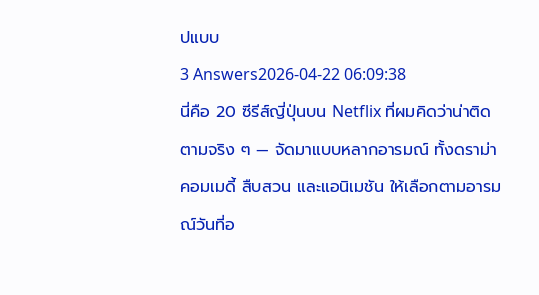ปแบบ
3 Answers2026-04-22 06:09:38
นี่คือ 20 ซีรีส์ญี่ปุ่นบน Netflix ที่ผมคิดว่าน่าติดตามจริง ๆ — จัดมาแบบหลากอารมณ์ ทั้งดราม่า คอมเมดี้ สืบสวน และแอนิเมชัน ให้เลือกตามอารมณ์วันที่อ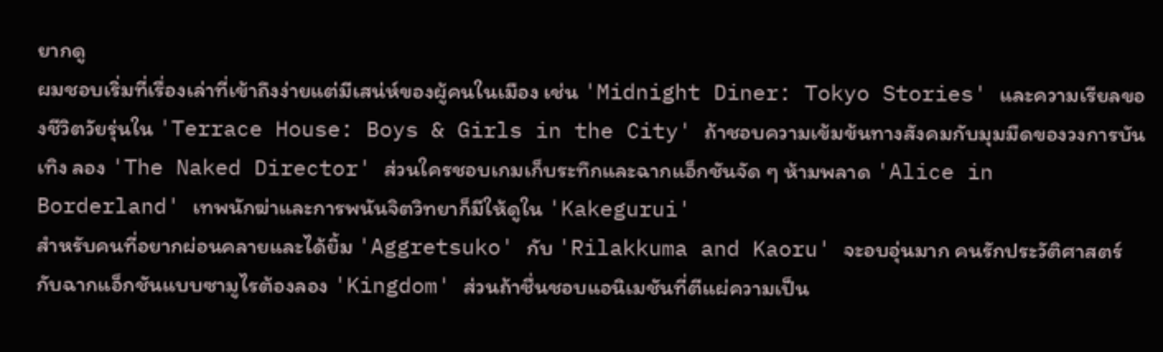ยากดู
ผมชอบเริ่มที่เรื่องเล่าที่เข้าถึงง่ายแต่มีเสน่ห์ของผู้คนในเมือง เช่น 'Midnight Diner: Tokyo Stories' และความเรียลของชีวิตวัยรุ่นใน 'Terrace House: Boys & Girls in the City' ถ้าชอบความเข้มข้นทางสังคมกับมุมมืดของวงการบันเทิง ลอง 'The Naked Director' ส่วนใครชอบเกมเก็บระทึกและฉากแอ็กชันจัด ๆ ห้ามพลาด 'Alice in Borderland' เทพนักฆ่าและการพนันจิตวิทยาก็มีให้ดูใน 'Kakegurui'
สำหรับคนที่อยากผ่อนคลายและได้ยิ้ม 'Aggretsuko' กับ 'Rilakkuma and Kaoru' จะอบอุ่นมาก คนรักประวัติศาสตร์กับฉากแอ็กชันแบบซามูไรต้องลอง 'Kingdom' ส่วนถ้าชื่นชอบแอนิเมชันที่ตีแผ่ความเป็น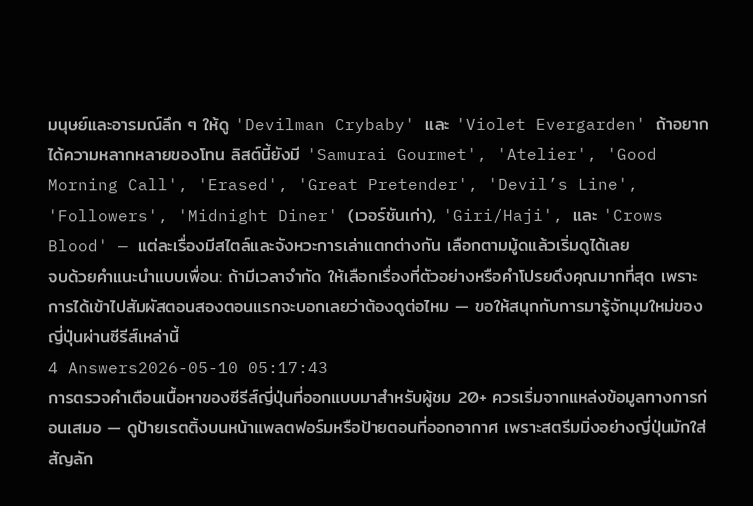มนุษย์และอารมณ์ลึก ๆ ให้ดู 'Devilman Crybaby' และ 'Violet Evergarden' ถ้าอยากได้ความหลากหลายของโทน ลิสต์นี้ยังมี 'Samurai Gourmet', 'Atelier', 'Good Morning Call', 'Erased', 'Great Pretender', 'Devil’s Line', 'Followers', 'Midnight Diner' (เวอร์ชันเก่า), 'Giri/Haji', และ 'Crows Blood' — แต่ละเรื่องมีสไตล์และจังหวะการเล่าแตกต่างกัน เลือกตามมู้ดแล้วเริ่มดูได้เลย
จบด้วยคำแนะนำแบบเพื่อน: ถ้ามีเวลาจำกัด ให้เลือกเรื่องที่ตัวอย่างหรือคำโปรยดึงคุณมากที่สุด เพราะการได้เข้าไปสัมผัสตอนสองตอนแรกจะบอกเลยว่าต้องดูต่อไหม — ขอให้สนุกกับการมารู้จักมุมใหม่ของญี่ปุ่นผ่านซีรีส์เหล่านี้
4 Answers2026-05-10 05:17:43
การตรวจคำเตือนเนื้อหาของซีรีส์ญี่ปุ่นที่ออกแบบมาสำหรับผู้ชม 20+ ควรเริ่มจากแหล่งข้อมูลทางการก่อนเสมอ — ดูป้ายเรตติ้งบนหน้าแพลตฟอร์มหรือป้ายตอนที่ออกอากาศ เพราะสตรีมมิ่งอย่างญี่ปุ่นมักใส่สัญลัก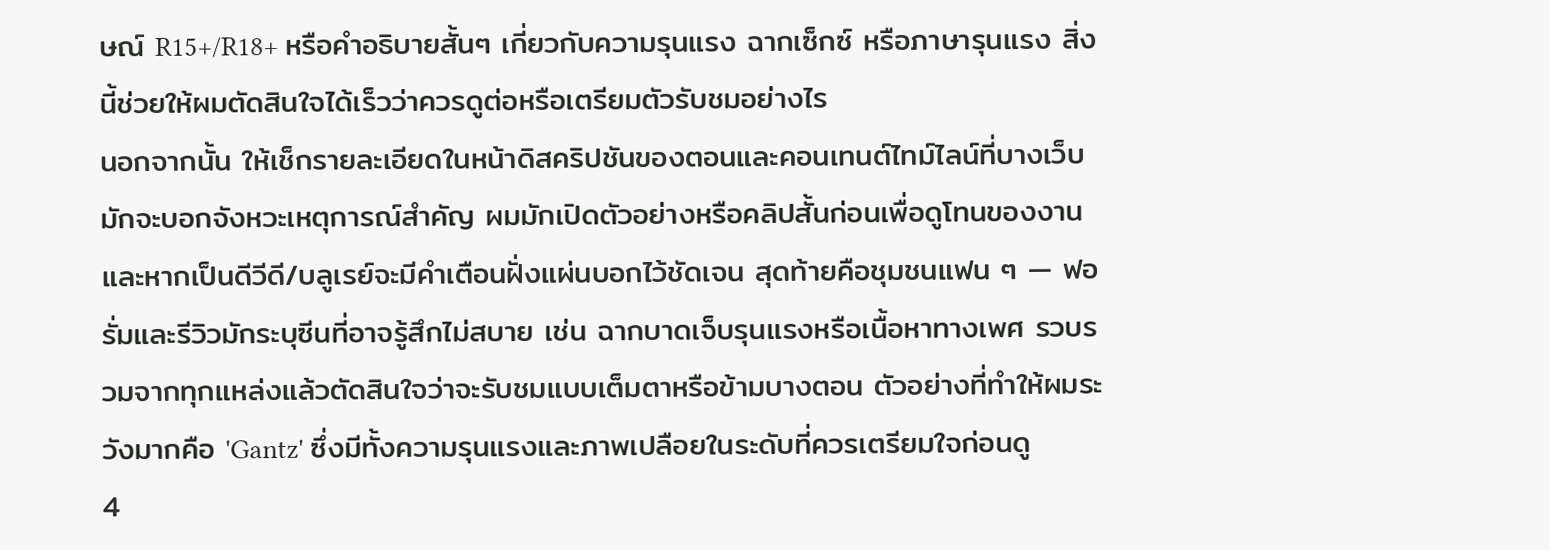ษณ์ R15+/R18+ หรือคำอธิบายสั้นๆ เกี่ยวกับความรุนแรง ฉากเซ็กซ์ หรือภาษารุนแรง สิ่งนี้ช่วยให้ผมตัดสินใจได้เร็วว่าควรดูต่อหรือเตรียมตัวรับชมอย่างไร
นอกจากนั้น ให้เช็กรายละเอียดในหน้าดิสคริปชันของตอนและคอนเทนต์ไทม์ไลน์ที่บางเว็บมักจะบอกจังหวะเหตุการณ์สำคัญ ผมมักเปิดตัวอย่างหรือคลิปสั้นก่อนเพื่อดูโทนของงาน และหากเป็นดีวีดี/บลูเรย์จะมีคำเตือนฝั่งแผ่นบอกไว้ชัดเจน สุดท้ายคือชุมชนแฟน ๆ — ฟอรั่มและรีวิวมักระบุซีนที่อาจรู้สึกไม่สบาย เช่น ฉากบาดเจ็บรุนแรงหรือเนื้อหาทางเพศ รวบรวมจากทุกแหล่งแล้วตัดสินใจว่าจะรับชมแบบเต็มตาหรือข้ามบางตอน ตัวอย่างที่ทำให้ผมระวังมากคือ 'Gantz' ซึ่งมีทั้งความรุนแรงและภาพเปลือยในระดับที่ควรเตรียมใจก่อนดู
4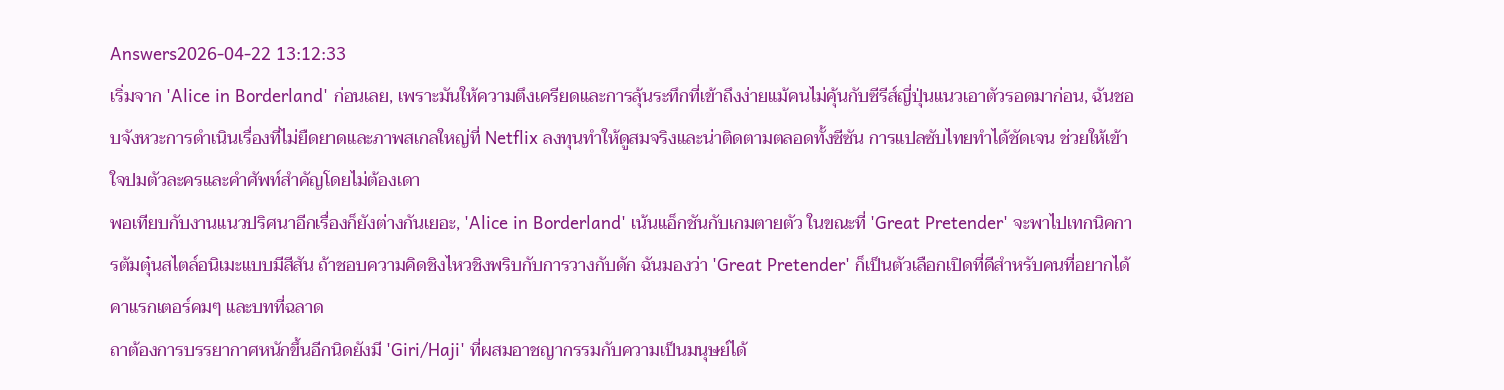Answers2026-04-22 13:12:33
เริ่มจาก 'Alice in Borderland' ก่อนเลย, เพราะมันให้ความตึงเครียดและการลุ้นระทึกที่เข้าถึงง่ายแม้คนไม่คุ้นกับซีรีส์ญี่ปุ่นแนวเอาตัวรอดมาก่อน, ฉันชอบจังหวะการดำเนินเรื่องที่ไม่ยืดยาดและภาพสเกลใหญ่ที่ Netflix ลงทุนทำให้ดูสมจริงและน่าติดตามตลอดทั้งซีซัน การแปลซับไทยทำได้ชัดเจน ช่วยให้เข้าใจปมตัวละครและคำศัพท์สำคัญโดยไม่ต้องเดา
พอเทียบกับงานแนวปริศนาอีกเรื่องก็ยังต่างกันเยอะ, 'Alice in Borderland' เน้นแอ็กชันกับเกมตายตัว ในขณะที่ 'Great Pretender' จะพาไปเทกนิคการต้มตุ๋นสไตล์อนิเมะแบบมีสีสัน ถ้าชอบความคิดชิงไหวชิงพริบกับการวางกับดัก ฉันมองว่า 'Great Pretender' ก็เป็นตัวเลือกเปิดที่ดีสำหรับคนที่อยากได้คาแรกเตอร์คมๆ และบทที่ฉลาด
ถาต้องการบรรยากาศหนักขึ้นอีกนิดยังมี 'Giri/Haji' ที่ผสมอาชญากรรมกับความเป็นมนุษย์ได้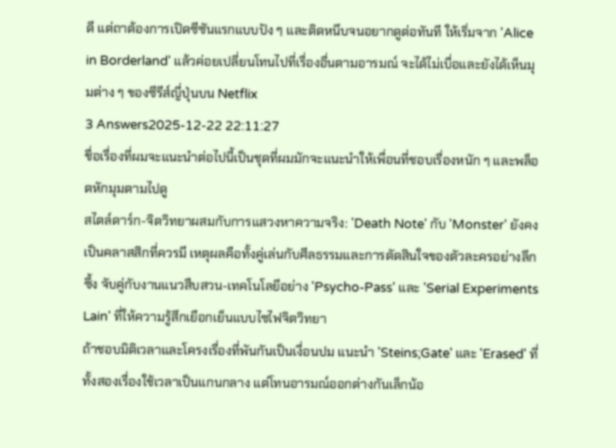ดี แต่ถาต้องการเปิดซีซันแรกแบบปัง ๆ และติดหนึบจนอยากดูต่อทันที ให้เริ่มจาก 'Alice in Borderland' แล้วค่อยเปลี่ยนโทนไปที่เรื่องอื่นตามอารมณ์ จะได้ไม่เบื่อและยังได้เห็นมุมต่าง ๆ ของซีรีส์ญี่ปุ่นบน Netflix
3 Answers2025-12-22 22:11:27
ชื่อเรื่องที่ผมจะแนะนำต่อไปนี้เป็นชุดที่ผมมักจะแนะนำให้เพื่อนที่ชอบเรื่องหนัก ๆ และพล็อตหักมุมตามไปดู
สไตล์ดาร์ก-จิตวิทยาผสมกับการแสวงหาความจริง: 'Death Note' กับ 'Monster' ยังคงเป็นคลาสสิกที่ควรมี เหตุผลคือทั้งคู่เล่นกับศีลธรรมและการตัดสินใจของตัวละครอย่างลึกซึ้ง จับคู่กับงานแนวสืบสวน-เทคโนโลยีอย่าง 'Psycho-Pass' และ 'Serial Experiments Lain' ที่ให้ความรู้สึกเยือกเย็นแบบไซไฟจิตวิทยา
ถ้าชอบมิติเวลาและโครงเรื่องที่พันกันเป็นเงื่อนปม แนะนำ 'Steins;Gate' และ 'Erased' ที่ทั้งสองเรื่องใช้เวลาเป็นแกนกลาง แต่โทนอารมณ์ออกต่างกันเล็กน้อ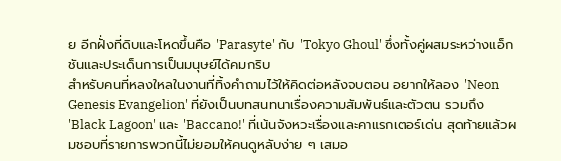ย อีกฝั่งที่ดิบและโหดขึ้นคือ 'Parasyte' กับ 'Tokyo Ghoul' ซึ่งทั้งคู่ผสมระหว่างแอ็กชันและประเด็นการเป็นมนุษย์ได้คมกริบ
สำหรับคนที่หลงใหลในงานที่ทิ้งคำถามไว้ให้คิดต่อหลังจบตอน อยากให้ลอง 'Neon Genesis Evangelion' ที่ยังเป็นบทสนทนาเรื่องความสัมพันธ์และตัวตน รวมถึง 'Black Lagoon' และ 'Baccano!' ที่เน้นจังหวะเรื่องและคาแรกเตอร์เด่น สุดท้ายแล้วผมชอบที่รายการพวกนี้ไม่ยอมให้คนดูหลับง่าย ๆ เสมอ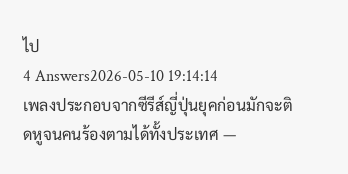ไป
4 Answers2026-05-10 19:14:14
เพลงประกอบจากซีรีส์ญี่ปุ่นยุคก่อนมักจะติดหูจนคนร้องตามได้ทั้งประเทศ —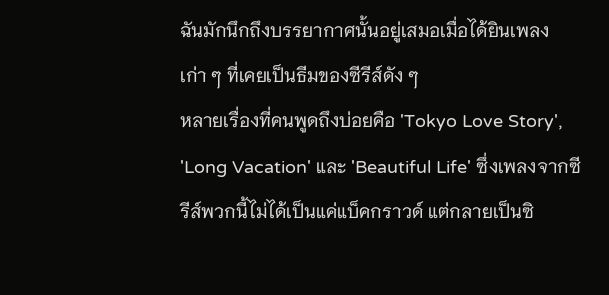ฉันมักนึกถึงบรรยากาศนั้นอยู่เสมอเมื่อได้ยินเพลงเก่า ๆ ที่เคยเป็นธีมของซีรีส์ดัง ๆ
หลายเรื่องที่คนพูดถึงบ่อยคือ 'Tokyo Love Story', 'Long Vacation' และ 'Beautiful Life' ซึ่งเพลงจากซีรีส์พวกนี้ไม่ได้เป็นแค่แบ็คกราวด์ แต่กลายเป็นซิ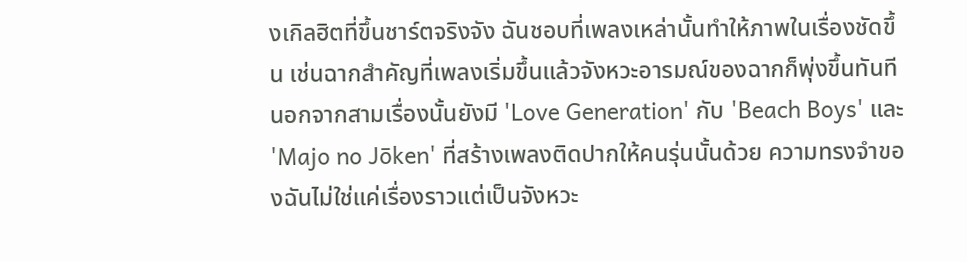งเกิลฮิตที่ขึ้นชาร์ตจริงจัง ฉันชอบที่เพลงเหล่านั้นทำให้ภาพในเรื่องชัดขึ้น เช่นฉากสำคัญที่เพลงเริ่มขึ้นแล้วจังหวะอารมณ์ของฉากก็พุ่งขึ้นทันที
นอกจากสามเรื่องนั้นยังมี 'Love Generation' กับ 'Beach Boys' และ 'Majo no Jōken' ที่สร้างเพลงติดปากให้คนรุ่นนั้นด้วย ความทรงจำของฉันไม่ใช่แค่เรื่องราวแต่เป็นจังหวะ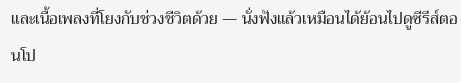และเนื้อเพลงที่โยงกับช่วงชีวิตด้วย — นั่งฟังแล้วเหมือนได้ย้อนไปดูซีรีส์ตอนโป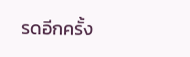รดอีกครั้ง